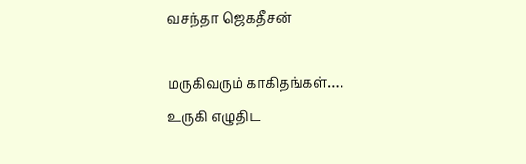வசந்தா ஜெகதீசன்

மருகிவரும் காகிதங்கள்….
உருகி எழுதிட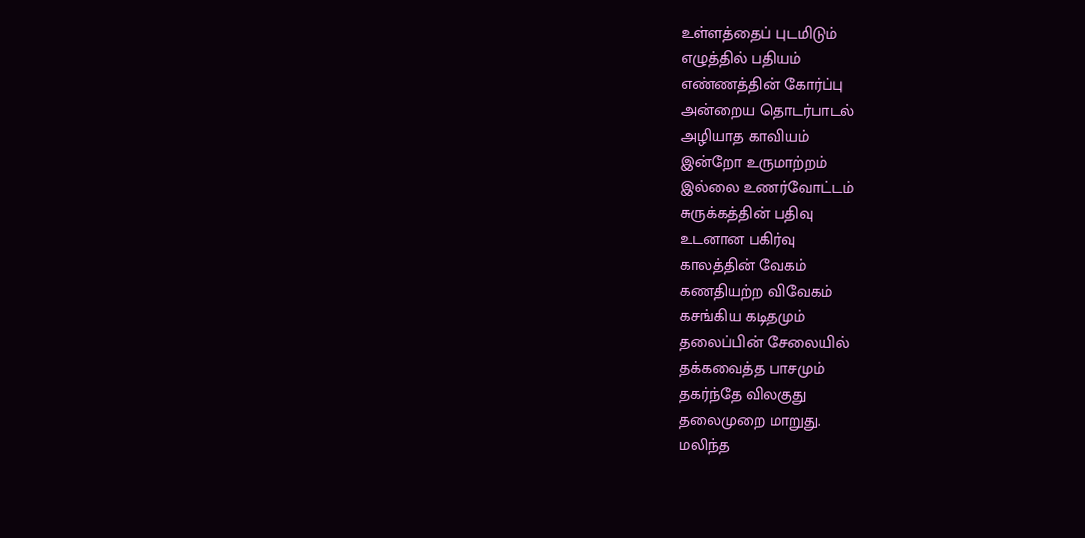உள்ளத்தைப் புடமிடும்
எழுத்தில் பதியம்
எண்ணத்தின் கோர்ப்பு
அன்றைய தொடர்பாடல்
அழியாத காவியம்
இன்றோ உருமாற்றம்
இல்லை உணர்வோட்டம்
சுருக்கத்தின் பதிவு
உடனான பகிர்வு
காலத்தின் வேகம்
கணதியற்ற விவேகம்
கசங்கிய கடிதமும்
தலைப்பின் சேலையில்
தக்கவைத்த பாசமும்
தகர்ந்தே விலகுது
தலைமுறை மாறுது.
மலிந்த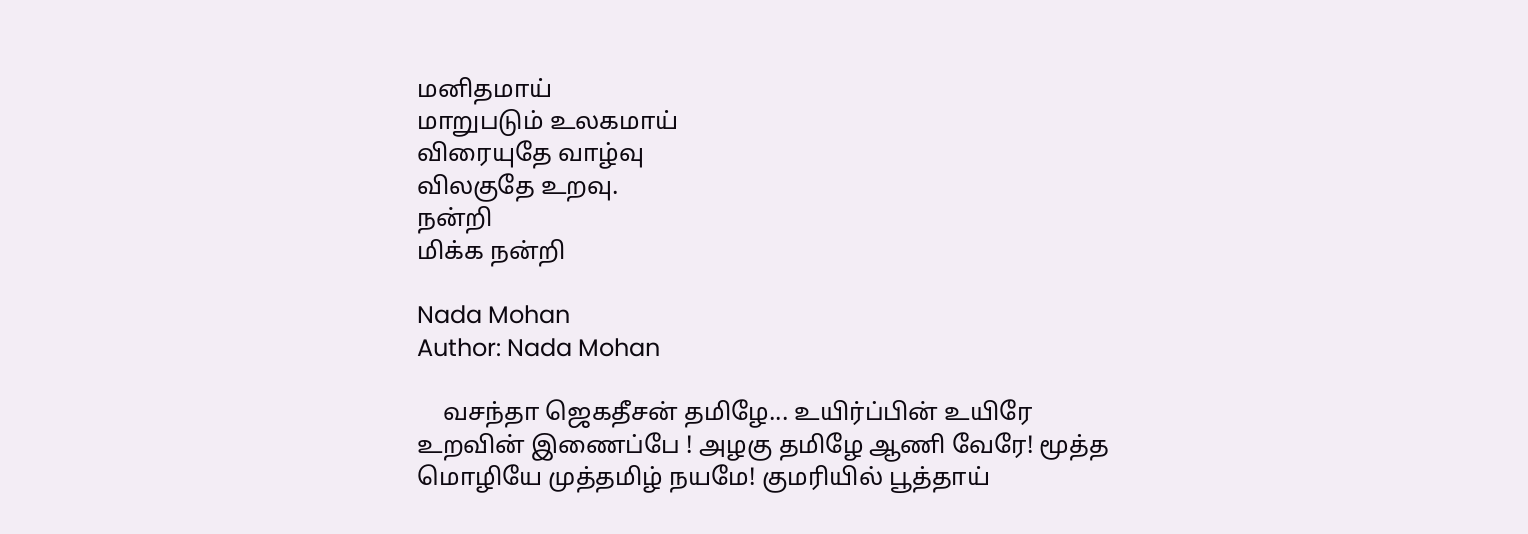மனிதமாய்
மாறுபடும் உலகமாய்
விரையுதே வாழ்வு
விலகுதே உறவு.
நன்றி
மிக்க நன்றி

Nada Mohan
Author: Nada Mohan

    வசந்தா ஜெகதீசன் தமிழே... உயிர்ப்பின் உயிரே உறவின் இணைப்பே ! அழகு தமிழே ஆணி வேரே! மூத்த மொழியே முத்தமிழ் நயமே! குமரியில் பூத்தாய்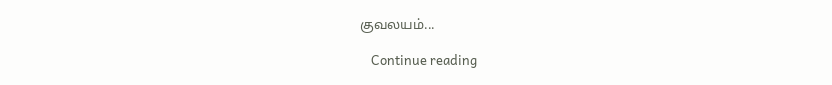குவலயம்...

    Continue reading